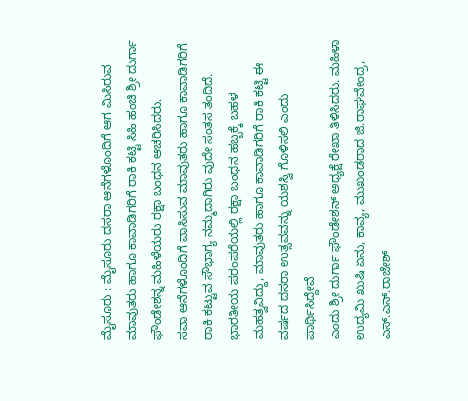ಮೈಸೂರು : ಮೈಸೂರು ದಸರಾ ಆನೆಗಳೊಂದಿಗೆ ಆಗ ಮಿಸಿರುವ ಮಾವುತರು ಹಾಗೂ ಕಾವಾಡಿಗರಿಗೆ ರಾಕಿ ಕಟ್ಟಿ ಸಿಹಿ ಹಂಚಿ ಶ್ರೀ ದುರ್ಗಾ ಫೌಂಡೇಶನ್ನ ಮಹಿಳೆಯರು ರಕ್ಷಾ ಬಂಧನ ಆಚರಿಸಿದರು.
ಸವಾ ಆನೆಗಳೊಂದಿಗೆ ವಾಸಿಸುವ ಮಾವುತರು ಹಾಗೂ ಕಾವಾಡಿಗರಿಗೆ ರಾಕಿ ಕಟ್ಟುವ ಸೌಭಾಗ್ಯ ನಮ್ಮದಾಗಿರು ವುದೇ ಸಂತಸ ತಂದಿದೆ. ಭಾರತೀಯ ಪರಂಪರೆಯಲ್ಲಿ ರಕ್ಷಾ ಬಂಧನ ಹಬ್ಬಕ್ಕೆ ಬಹಳ ಮಹತ್ವವಿದ್ದು, ಮಾವುತರು ಹಾಗೂ ಕಾವಾಡಿಗರಿಗೆ ರಾಕಿ ಕಟ್ಟಿ ಈ ವರ್ಷದ ದಸರಾ ಉತ್ಸವವನ್ನು ಯಶಸ್ವಿ ಗೊಳಿಸಲಿ ಎಂದು ಪಾರ್ಥಿಸಿದ್ದೇವೆ
ಎಂದು ಶ್ರೀ ದುರ್ಗಾ ಫೌಂಡೇಶನ್ ಅಧ್ಯಕ್ಷೆ ರೇಖಾ ತಿಳಿಸಿದರು. ಮಹಿಳಾ ಉದ್ಯಮಿ ಖುಷಿ ಏನು, ಕಾವ್ಯ, ಮುಖಂಡರಾದ ಜಿ.ರಾಘವೇಂದ್ರ, ಎಸ್.ಎನ್.ರಾಜೇಶ್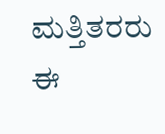ಮತ್ತಿತರರು ಈ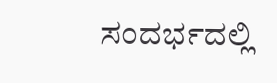ಸಂದರ್ಭದಲ್ಲಿ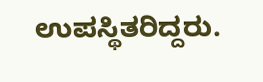ಉಪಸ್ಥಿತರಿದ್ದರು.